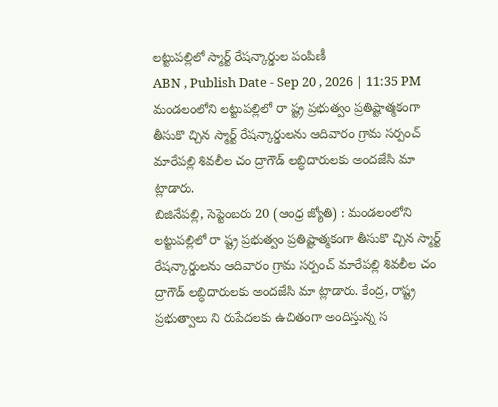లట్టుపల్లిలో స్మార్ట్ రేషన్కార్డుల పంపిణీ
ABN , Publish Date - Sep 20 , 2026 | 11:35 PM
మండలంలోని లట్టుపల్లిలో రా ష్ట్ర ప్రభుత్వం ప్రతిష్టాత్మకంగా తీసుకొ చ్చిన స్మార్ట్ రేషన్కార్డులను ఆదివారం గ్రామ సర్పంచ్ మారేపల్లి శివలీల చం ద్రాగౌడ్ లబ్ధిదారులకు అందజేసి మా ట్లాడారు.
బిజినేపల్లి, సెప్టెంబరు 20 (ఆంధ్ర జ్యోతి) : మండలంలోని లట్టుపల్లిలో రా ష్ట్ర ప్రభుత్వం ప్రతిష్టాత్మకంగా తీసుకొ చ్చిన స్మార్ట్ రేషన్కార్డులను ఆదివారం గ్రామ సర్పంచ్ మారేపల్లి శివలీల చం ద్రాగౌడ్ లబ్ధిదారులకు అందజేసి మా ట్లాడారు. కేంద్ర, రాష్ట్ర ప్రభుత్వాలు ని రుపేదలకు ఉచితంగా అందిస్తున్న స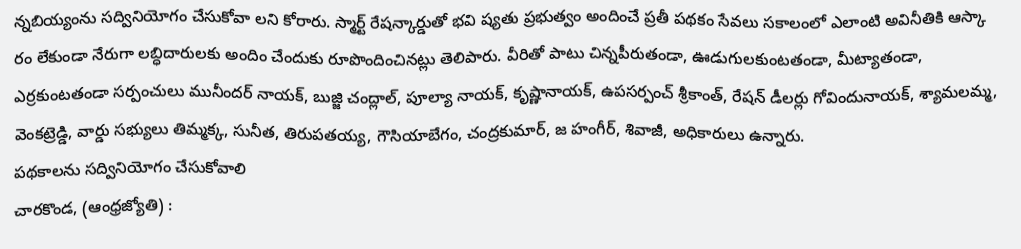న్నబియ్యంను సద్వినియోగం చేసుకోవా లని కోరారు. స్మార్ట్ రేషన్కార్డుతో భవి ష్యతు ప్రభుత్వం అందించే ప్రతీ పథకం సేవలు సకాలంలో ఎలాంటి అవినీతికి ఆస్కా రం లేకుండా నేరుగా లబ్ధిదారులకు అందిం చేందుకు రూపొందించినట్లు తెలిపారు. వీరితో పాటు చిన్నపీరుతండా, ఊడుగులకుంటతండా, మీట్యాతండా, ఎర్రకుంటతండా సర్పంచులు మునీందర్ నాయక్, బుజ్జి చంద్లాల్, పూల్యా నాయక్, కృష్ణానాయక్, ఉపసర్పంచ్ శ్రీకాంత్, రేషన్ డీలర్లు గోవిందునాయక్, శ్యామలమ్మ, వెంకట్రెడ్డి, వార్డు సభ్యులు తిమ్మక్క, సునీత, తిరుపతయ్య, గౌసియాబేగం, చంద్రకుమార్, జ హంగీర్, శివాజీ, అధికారులు ఉన్నారు.
పథకాలను సద్వినియోగం చేసుకోవాలి
చారకొండ, (ఆంధ్రజ్యోతి) :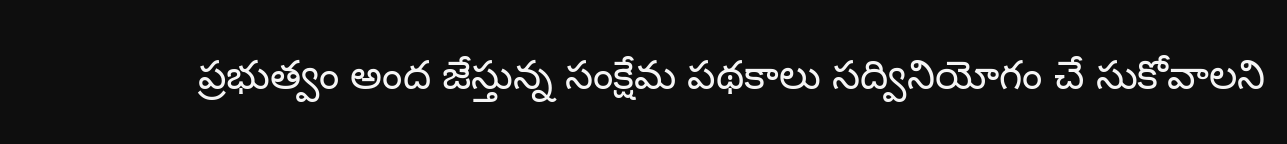ప్రభుత్వం అంద జేస్తున్న సంక్షేమ పథకాలు సద్వినియోగం చే సుకోవాలని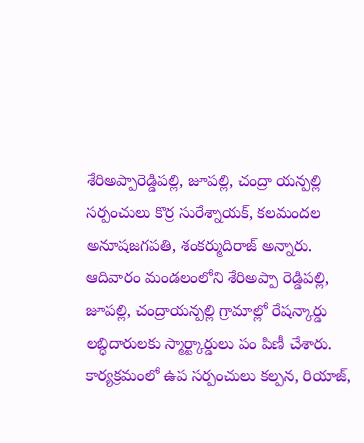శేరిఅప్పారెడ్డిపల్లి, జూపల్లి, చంద్రా యన్పల్లి సర్పంచులు కొర్ర సురేశ్నాయక్, కలమందల అనూషజగపతి, శంకర్ముదిరాజ్ అన్నారు. ఆదివారం మండలంలోని శేరిఅప్పా రెడ్డిపల్లి, జూపల్లి, చంద్రాయన్పల్లి గ్రామాల్లో రేషన్కార్డు లబ్ధిదారులకు స్మార్ట్కార్డులు పం పిణీ చేశారు. కార్యక్రమంలో ఉప సర్పంచులు కల్పన, రియాజ్,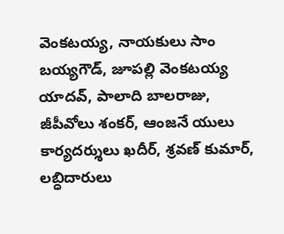వెంకటయ్య, నాయకులు సాం బయ్యగౌడ్, జూపల్లి వెంకటయ్య యాదవ్, పాలాది బాలరాజు, జీపీవోలు శంకర్, ఆంజనే యులు కార్యదర్శులు ఖదీర్, శ్రవణ్ కుమార్, లబ్ధిదారులు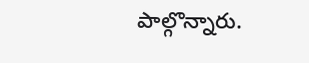పాల్గొన్నారు.